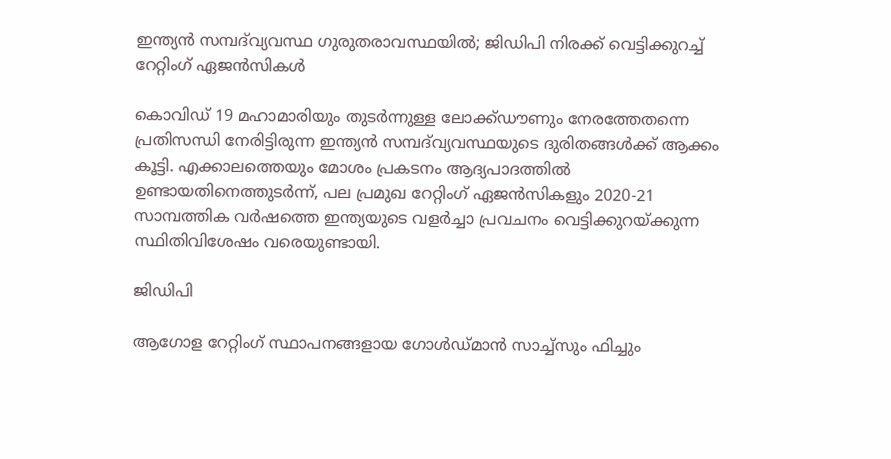ഇന്ത്യന്‍ സമ്പദ്‌വ്യവസ്ഥ ഗുരുതരാവസ്ഥയില്‍; ജിഡിപി നിരക്ക് വെട്ടിക്കുറച്ച് റേറ്റിംഗ് ഏജന്‍സികള്‍

കൊവിഡ് 19 മഹാമാരിയും തുടര്‍ന്നുള്ള ലോക്ക്ഡൗണും നേരത്തേതന്നെ പ്രതിസന്ധി നേരിട്ടിരുന്ന ഇന്ത്യന്‍ സമ്പദ്‌വ്യവസ്ഥയുടെ ദുരിതങ്ങള്‍ക്ക് ആക്കം കൂട്ടി. എക്കാലത്തെയും മോശം പ്രകടനം ആദ്യപാദത്തില്‍ ഉണ്ടായതിനെത്തുടര്‍ന്ന്, പല പ്രമുഖ റേറ്റിംഗ് ഏജന്‍സികളും 2020-21 സാമ്പത്തിക വര്‍ഷത്തെ ഇന്ത്യയുടെ വളര്‍ച്ചാ പ്രവചനം വെട്ടിക്കുറയ്ക്കുന്ന സ്ഥിതിവിശേഷം വരെയുണ്ടായി.

ജിഡിപി

ആഗോള റേറ്റിംഗ് സ്ഥാപനങ്ങളായ ഗോള്‍ഡ്മാന്‍ സാച്ച്‌സും ഫിച്ചും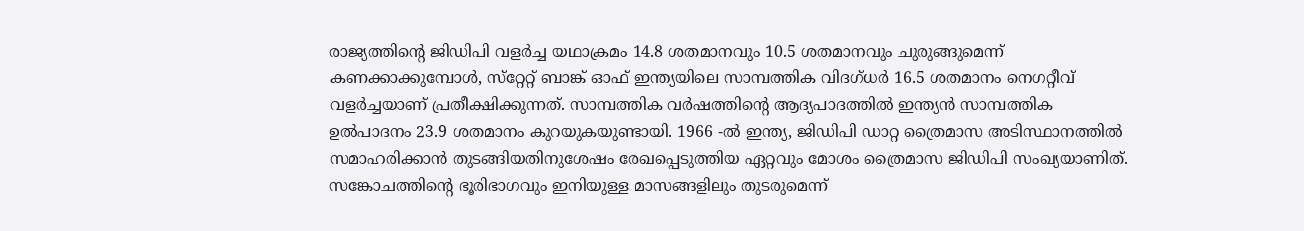രാജ്യത്തിന്റെ ജിഡിപി വളര്‍ച്ച യഥാക്രമം 14.8 ശതമാനവും 10.5 ശതമാനവും ചുരുങ്ങുമെന്ന് കണക്കാക്കുമ്പോള്‍, സ്‌റ്റേറ്റ് ബാങ്ക് ഓഫ് ഇന്ത്യയിലെ സാമ്പത്തിക വിദഗ്ധര്‍ 16.5 ശതമാനം നെഗറ്റീവ് വളര്‍ച്ചയാണ് പ്രതീക്ഷിക്കുന്നത്. സാമ്പത്തിക വര്‍ഷത്തിന്റെ ആദ്യപാദത്തില്‍ ഇന്ത്യന്‍ സാമ്പത്തിക ഉല്‍പാദനം 23.9 ശതമാനം കുറയുകയുണ്ടായി. 1966 -ല്‍ ഇന്ത്യ, ജിഡിപി ഡാറ്റ ത്രൈമാസ അടിസ്ഥാനത്തില്‍ സമാഹരിക്കാന്‍ തുടങ്ങിയതിനുശേഷം രേഖപ്പെടുത്തിയ ഏറ്റവും മോശം ത്രൈമാസ ജിഡിപി സംഖ്യയാണിത്. സങ്കോചത്തിന്റെ ഭൂരിഭാഗവും ഇനിയുള്ള മാസങ്ങളിലും തുടരുമെന്ന്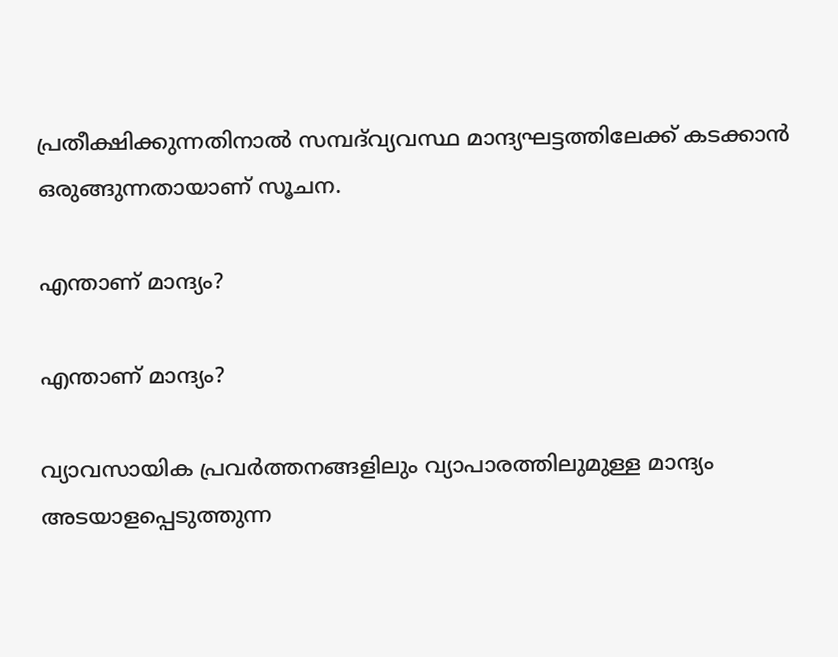പ്രതീക്ഷിക്കുന്നതിനാല്‍ സമ്പദ്‌വ്യവസ്ഥ മാന്ദ്യഘട്ടത്തിലേക്ക് കടക്കാന്‍ ഒരുങ്ങുന്നതായാണ് സൂചന.

എന്താണ് മാന്ദ്യം?

എന്താണ് മാന്ദ്യം?

വ്യാവസായിക പ്രവര്‍ത്തനങ്ങളിലും വ്യാപാരത്തിലുമുള്ള മാന്ദ്യം അടയാളപ്പെടുത്തുന്ന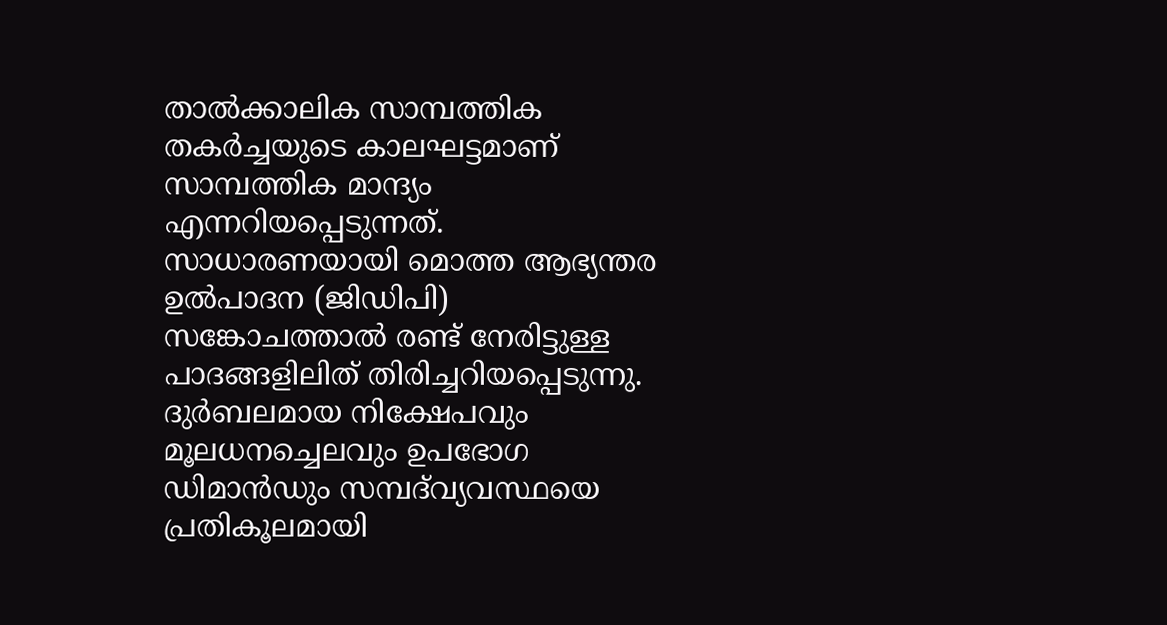താല്‍ക്കാലിക സാമ്പത്തിക തകര്‍ച്ചയുടെ കാലഘട്ടമാണ് സാമ്പത്തിക മാന്ദ്യം എന്നറിയപ്പെടുന്നത്. സാധാരണയായി മൊത്ത ആഭ്യന്തര ഉല്‍പാദന (ജിഡിപി) സങ്കോചത്താല്‍ രണ്ട് നേരിട്ടുള്ള പാദങ്ങളിലിത് തിരിച്ചറിയപ്പെടുന്നു. ദുര്‍ബലമായ നിക്ഷേപവും മൂലധനച്ചെലവും ഉപഭോഗ ഡിമാന്‍ഡും സമ്പദ്‌വ്യവസ്ഥയെ പ്രതികൂലമായി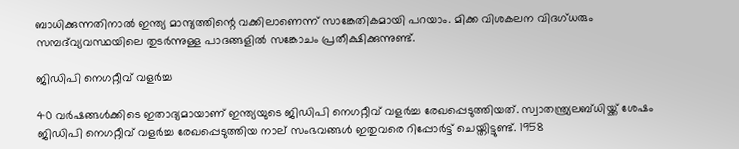ബാധിക്കുന്നതിനാല്‍ ഇന്ത്യ മാന്ദ്യത്തിന്റെ വക്കിലാണെന്ന് സാങ്കേതികമായി പറയാം. മിക്ക വിശകലന വിദഗ്ധരും സമ്പദ്‌വ്യവസ്ഥയിലെ തുടര്‍ന്നുള്ള പാദങ്ങളില്‍ സങ്കോചം പ്രതീക്ഷിക്കുന്നുണ്ട്.

ജിഡിപി നെഗറ്റീവ് വളര്‍ച്ച

40 വര്‍ഷങ്ങള്‍ക്കിടെ ഇതാദ്യമായാണ് ഇന്ത്യയുടെ ജിഡിപി നെഗറ്റീവ് വളര്‍ച്ച രേഖപ്പെടുത്തിയത്. സ്വാതന്ത്ര്യലബ്ധിയ്ക്ക് ശേഷം ജിഡിപി നെഗറ്റീവ് വളര്‍ച്ച രേഖപ്പെടുത്തിയ നാല് സംഭവങ്ങള്‍ ഇതുവരെ റിപ്പോര്‍ട്ട് ചെയ്തിട്ടുണ്ട്. 1958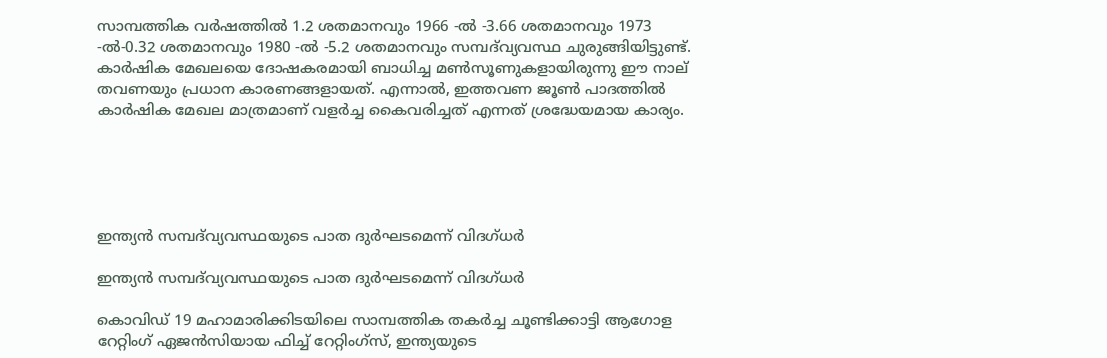സാമ്പത്തിക വര്‍ഷത്തില്‍ 1.2 ശതമാനവും 1966 -ല്‍ -3.66 ശതമാനവും 1973 -ല്‍-0.32 ശതമാനവും 1980 -ല്‍ -5.2 ശതമാനവും സമ്പദ്‌വ്യവസ്ഥ ചുരുങ്ങിയിട്ടുണ്ട്. കാര്‍ഷിക മേഖലയെ ദോഷകരമായി ബാധിച്ച മണ്‍സൂണുകളായിരുന്നു ഈ നാല് തവണയും പ്രധാന കാരണങ്ങളായത്. എന്നാല്‍, ഇത്തവണ ജൂണ്‍ പാദത്തില്‍ കാര്‍ഷിക മേഖല മാത്രമാണ് വളര്‍ച്ച കൈവരിച്ചത് എന്നത് ശ്രദ്ധേയമായ കാര്യം.





ഇന്ത്യന്‍ സമ്പദ്‌വ്യവസ്ഥയുടെ പാത ദുര്‍ഘടമെന്ന് വിദഗ്ധര്‍

ഇന്ത്യന്‍ സമ്പദ്‌വ്യവസ്ഥയുടെ പാത ദുര്‍ഘടമെന്ന് വിദഗ്ധര്‍

കൊവിഡ് 19 മഹാമാരിക്കിടയിലെ സാമ്പത്തിക തകര്‍ച്ച ചൂണ്ടിക്കാട്ടി ആഗോള റേറ്റിംഗ് ഏജന്‍സിയായ ഫിച്ച് റേറ്റിംഗ്‌സ്, ഇന്ത്യയുടെ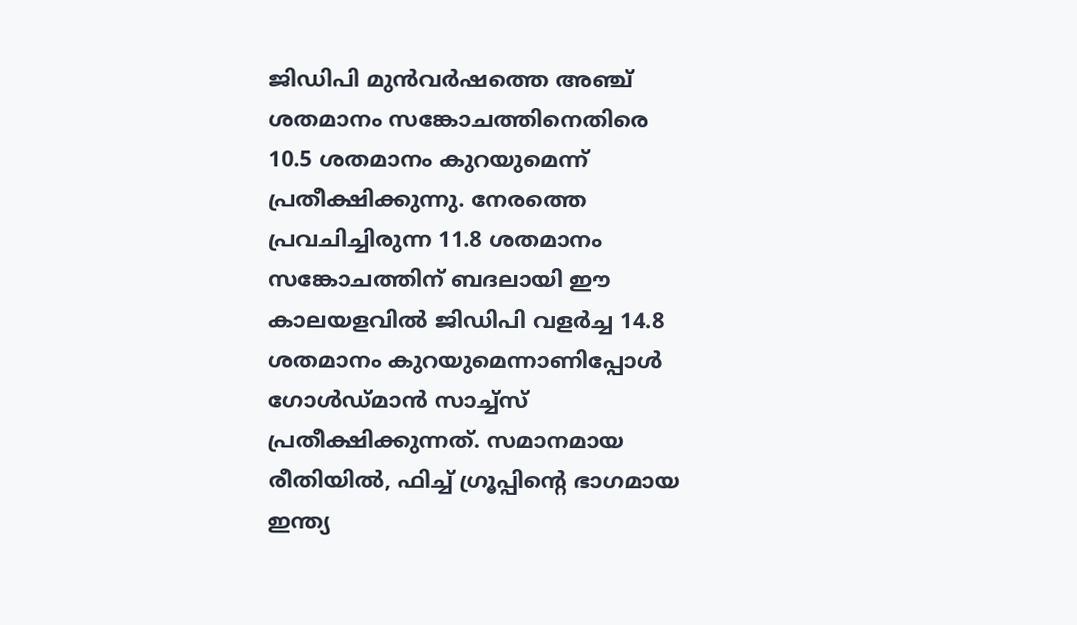ജിഡിപി മുന്‍വര്‍ഷത്തെ അഞ്ച് ശതമാനം സങ്കോചത്തിനെതിരെ 10.5 ശതമാനം കുറയുമെന്ന് പ്രതീക്ഷിക്കുന്നു. നേരത്തെ പ്രവചിച്ചിരുന്ന 11.8 ശതമാനം സങ്കോചത്തിന് ബദലായി ഈ കാലയളവില്‍ ജിഡിപി വളര്‍ച്ച 14.8 ശതമാനം കുറയുമെന്നാണിപ്പോള്‍ ഗോള്‍ഡ്മാന്‍ സാച്ച്‌സ് പ്രതീക്ഷിക്കുന്നത്. സമാനമായ രീതിയില്‍, ഫിച്ച് ഗ്രൂപ്പിന്റെ ഭാഗമായ ഇന്ത്യ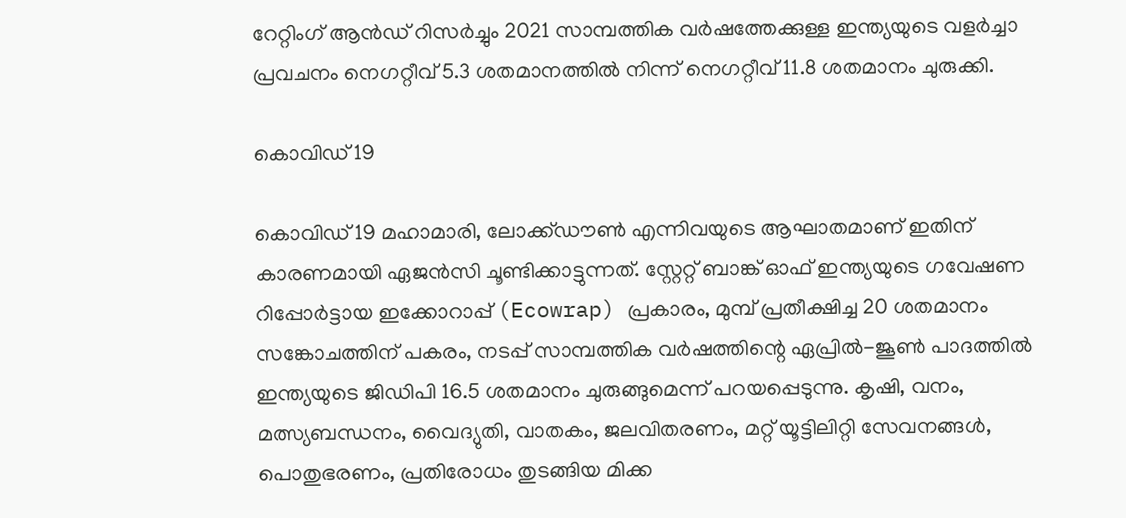റേറ്റിംഗ് ആന്‍ഡ് റിസര്‍ച്ചും 2021 സാമ്പത്തിക വര്‍ഷത്തേക്കുള്ള ഇന്ത്യയുടെ വളര്‍ച്ചാ പ്രവചനം നെഗറ്റീവ് 5.3 ശതമാനത്തില്‍ നിന്ന് നെഗറ്റീവ് 11.8 ശതമാനം ചുരുക്കി.

കൊവിഡ് 19

കൊവിഡ് 19 മഹാമാരി, ലോക്ക്ഡൗണ്‍ എന്നിവയുടെ ആഘാതമാണ് ഇതിന് കാരണമായി ഏജന്‍സി ചൂണ്ടിക്കാട്ടുന്നത്. സ്റ്റേറ്റ് ബാങ്ക് ഓഫ് ഇന്ത്യയുടെ ഗവേഷണ റിപ്പോര്‍ട്ടായ ഇക്കോറാപ്പ് (Ecowrap) പ്രകാരം, മുമ്പ് പ്രതീക്ഷിച്ച 20 ശതമാനം സങ്കോചത്തിന് പകരം, നടപ്പ് സാമ്പത്തിക വര്‍ഷത്തിന്റെ ഏപ്രില്‍-ജൂണ്‍ പാദത്തില്‍ ഇന്ത്യയുടെ ജിഡിപി 16.5 ശതമാനം ചുരുങ്ങുമെന്ന് പറയപ്പെടുന്നു. കൃഷി, വനം, മത്സ്യബന്ധനം, വൈദ്യുതി, വാതകം, ജലവിതരണം, മറ്റ് യൂട്ടിലിറ്റി സേവനങ്ങള്‍, പൊതുഭരണം, പ്രതിരോധം തുടങ്ങിയ മിക്ക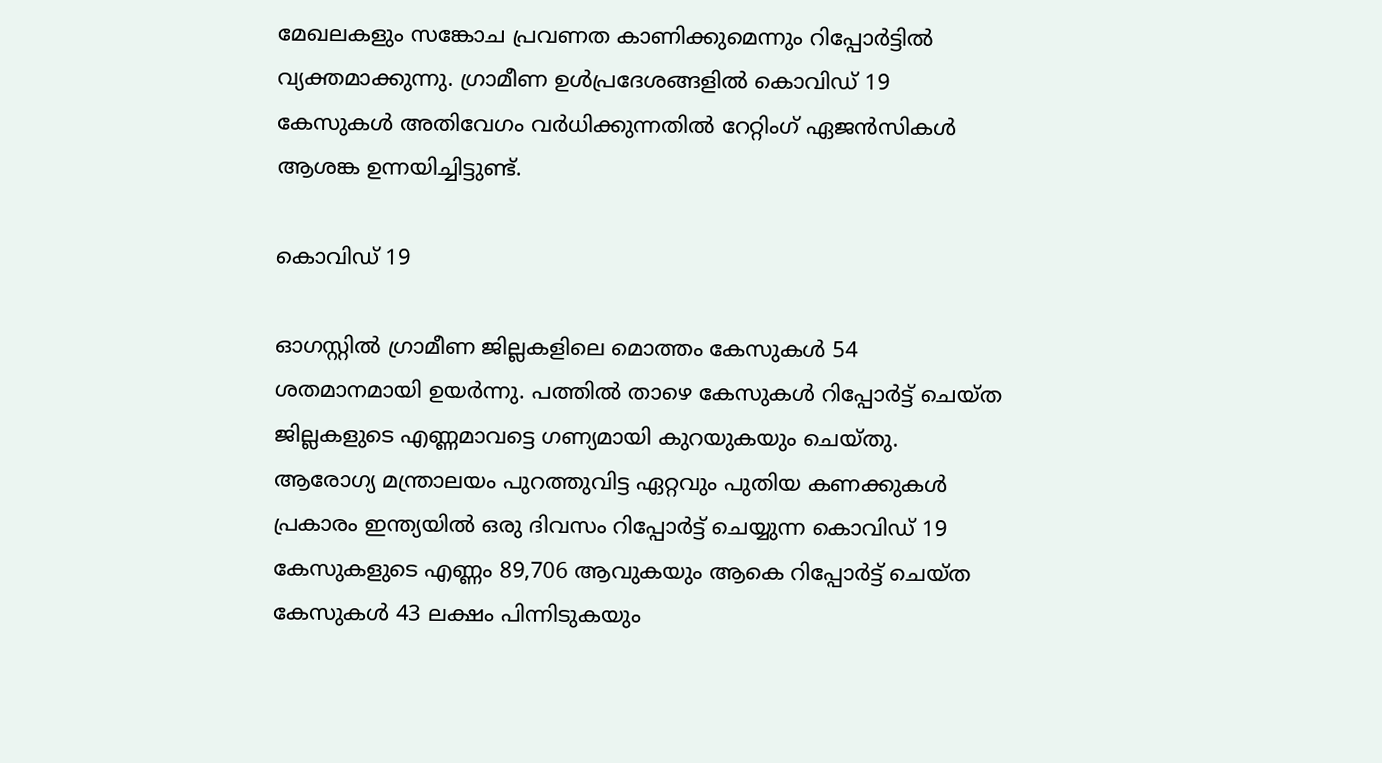മേഖലകളും സങ്കോച പ്രവണത കാണിക്കുമെന്നും റിപ്പോര്‍ട്ടില്‍ വ്യക്തമാക്കുന്നു. ഗ്രാമീണ ഉള്‍പ്രദേശങ്ങളില്‍ കൊവിഡ് 19 കേസുകള്‍ അതിവേഗം വര്‍ധിക്കുന്നതില്‍ റേറ്റിംഗ് ഏജന്‍സികള്‍ ആശങ്ക ഉന്നയിച്ചിട്ടുണ്ട്.

കൊവിഡ് 19

ഓഗസ്റ്റില്‍ ഗ്രാമീണ ജില്ലകളിലെ മൊത്തം കേസുകള്‍ 54 ശതമാനമായി ഉയര്‍ന്നു. പത്തില്‍ താഴെ കേസുകള്‍ റിപ്പോര്‍ട്ട് ചെയ്ത ജില്ലകളുടെ എണ്ണമാവട്ടെ ഗണ്യമായി കുറയുകയും ചെയ്തു. ആരോഗ്യ മന്ത്രാലയം പുറത്തുവിട്ട ഏറ്റവും പുതിയ കണക്കുകള്‍ പ്രകാരം ഇന്ത്യയില്‍ ഒരു ദിവസം റിപ്പോര്‍ട്ട് ചെയ്യുന്ന കൊവിഡ് 19 കേസുകളുടെ എണ്ണം 89,706 ആവുകയും ആകെ റിപ്പോര്‍ട്ട് ചെയ്ത കേസുകള്‍ 43 ലക്ഷം പിന്നിടുകയും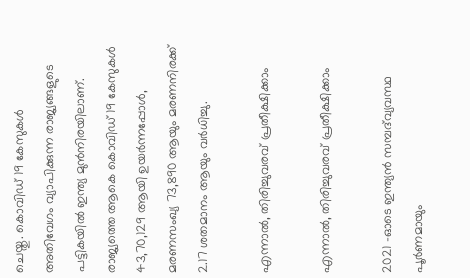ചെയ്തു. കൊവിഡ് 19 കേസുകള്‍ അതിവേഗം വ്യാപിക്കുന്ന രാജ്യങ്ങളുടെ പട്ടികയില്‍ ഇന്ത്യ മുന്‍നിരയിലാണ്. രാജ്യത്തെ ആകെ കൊവിഡ് 19 കേസുകള്‍ 43,70,129 ആയി ഉയര്‍ന്നപ്പോള്‍, മരണസംഖ്യ 73,890 ആയും മരണനിരക്ക് 2.17 ശതമാനം ആയും വര്‍ധിച്ചു.

എന്നാല്‍, തിരിച്ചുവരവ് പ്രതീക്ഷിക്കാം

എന്നാല്‍, തിരിച്ചുവരവ് പ്രതീക്ഷിക്കാം

2021 -ഓടെ ഇന്ത്യന്‍ സമ്പദ്‌വ്യവസ്ഥ പൂര്‍ണമായും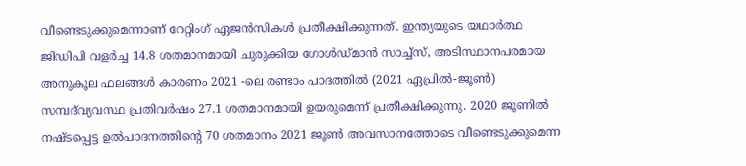വീണ്ടെടുക്കുമെന്നാണ് റേറ്റിംഗ് ഏജന്‍സികള്‍ പ്രതീക്ഷിക്കുന്നത്. ഇന്ത്യയുടെ യഥാര്‍ത്ഥ ജിഡിപി വളര്‍ച്ച 14.8 ശതമാനമായി ചുരുക്കിയ ഗോള്‍ഡ്മാന്‍ സാച്ച്‌സ്, അടിസ്ഥാനപരമായ അനുകൂല ഫലങ്ങള്‍ കാരണം 2021 -ലെ രണ്ടാം പാദത്തില്‍ (2021 ഏപ്രില്‍-ജൂണ്‍) സമ്പദ്‌വ്യവസ്ഥ പ്രതിവര്‍ഷം 27.1 ശതമാനമായി ഉയരുമെന്ന് പ്രതീക്ഷിക്കുന്നു. 2020 ജൂണില്‍ നഷ്ടപ്പെട്ട ഉല്‍പാദനത്തിന്റെ 70 ശതമാനം 2021 ജൂണ്‍ അവസാനത്തോടെ വീണ്ടെടുക്കുമെന്ന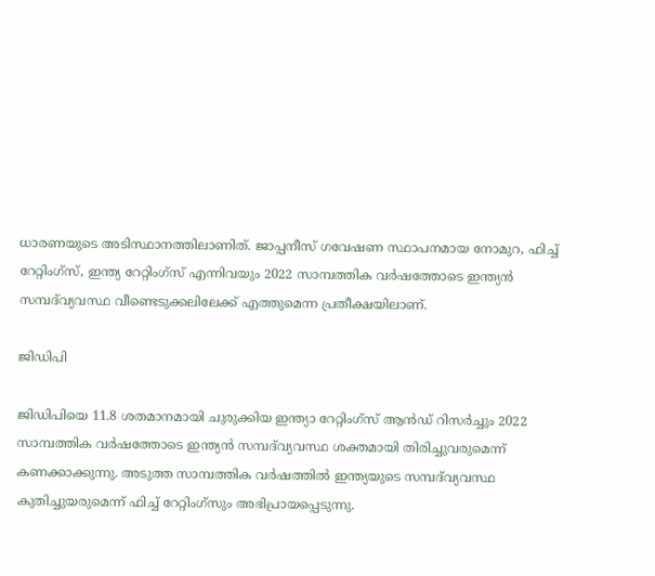ധാരണയുടെ അടിസ്ഥാനത്തിലാണിത്. ജാപ്പനീസ് ഗവേഷണ സ്ഥാപനമായ നോമുറ, ഫിച്ച് റേറ്റിംഗ്‌സ്, ഇന്ത്യ റേറ്റിംഗ്‌സ് എന്നിവയും 2022 സാമ്പത്തിക വര്‍ഷത്തോടെ ഇന്ത്യന്‍ സമ്പദ്‌വ്യവസ്ഥ വീണ്ടെടുക്കലിലേക്ക് എത്തുമെന്ന പ്രതീക്ഷയിലാണ്.

ജിഡിപി

ജിഡിപിയെ 11.8 ശതമാനമായി ചുരുക്കിയ ഇന്ത്യാ റേറ്റിംഗ്‌സ് ആന്‍ഡ് റിസര്‍ച്ചും 2022 സാമ്പത്തിക വര്‍ഷത്തോടെ ഇന്ത്യന്‍ സമ്പദ്‌വ്യവസ്ഥ ശക്തമായി തിരിച്ചുവരുമെന്ന് കണക്കാക്കുന്നു. അടുത്ത സാമ്പത്തിക വര്‍ഷത്തില്‍ ഇന്ത്യയുടെ സമ്പദ്‌വ്യവസ്ഥ കുതിച്ചുയരുമെന്ന് ഫിച്ച് റേറ്റിംഗ്‌സും അഭിപ്രായപ്പെടുന്നു.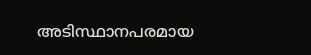അടിസ്ഥാനപരമായ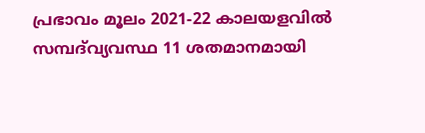പ്രഭാവം മൂലം 2021-22 കാലയളവില്‍ സമ്പദ്‌വ്യവസ്ഥ 11 ശതമാനമായി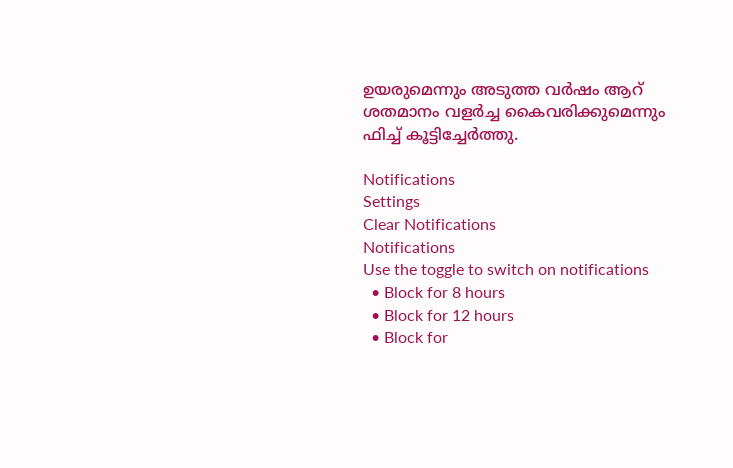ഉയരുമെന്നും അടുത്ത വര്‍ഷം ആറ് ശതമാനം വളര്‍ച്ച കൈവരിക്കുമെന്നും ഫിച്ച് കൂട്ടിച്ചേര്‍ത്തു.

Notifications
Settings
Clear Notifications
Notifications
Use the toggle to switch on notifications
  • Block for 8 hours
  • Block for 12 hours
  • Block for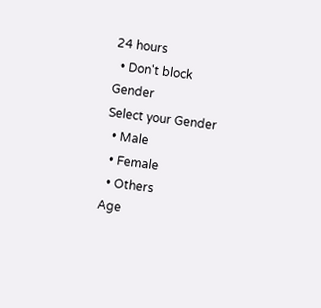24 hours
  • Don't block
Gender
Select your Gender
  • Male
  • Female
  • Others
Age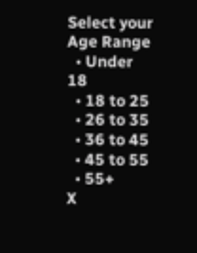Select your Age Range
  • Under 18
  • 18 to 25
  • 26 to 35
  • 36 to 45
  • 45 to 55
  • 55+
X